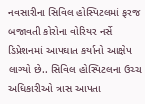નવસારીના સિવિલ હોસ્પિટલમાં ફરજ બજાવતી કોરોના વોરિયર નર્સે ડિપ્રેશનમાં આપઘાત કર્યાનો આક્ષેપ લાગ્યો છે.. સિવિલ હોસ્પિટલના ઉચ્ચ અધિકારીઓ ત્રાસ આપતા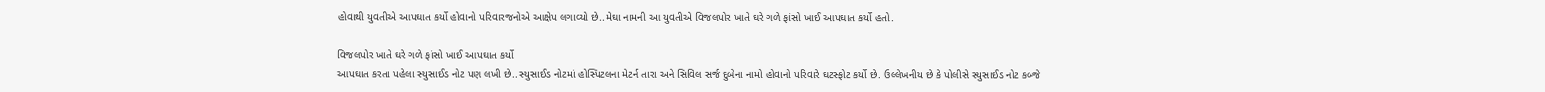હોવાથી યુવતીએ આપઘાત કર્યો હોવાનો પરિવારજનોએ આક્ષેપ લગાવ્યો છે..મેઘા નામની આ યુવતીએ વિજલપોર ખાતે ઘરે ગળે ફાંસો ખાઈ આપઘાત કર્યો હતો.

વિજલપોર ખાતે ઘરે ગળે ફાંસો ખાઈ આપઘાત કર્યો
આપઘાત કરતા પહેલા સ્યુસાઈડ નોટ પણ લખી છે..સ્યુસાઈડ નોટમાં હોસ્પિટલના મેટર્ન તારા અને સિવિલ સર્જ દુબેના નામો હોવાનો પરિવારે ઘટસ્ફોટ કર્યો છે. ઉલ્લેખનીય છે કે પોલીસે સ્યુસાઈડ નોટ કબ્જે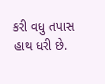કરી વધુ તપાસ હાથ ધરી છે.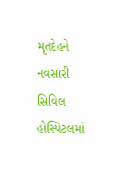મૃતદેહને નવસારી સિવિલ હોસ્પિટલમાં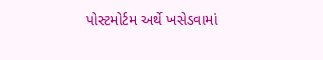પોસ્ટમોર્ટમ અર્થે ખસેડવામાં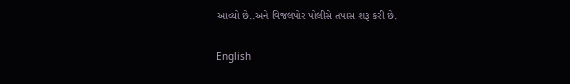આવ્યો છે..અને વિજલપોર પોલીસે તપાસ શરૂ કરી છે.

English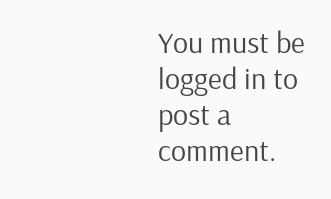You must be logged in to post a comment.